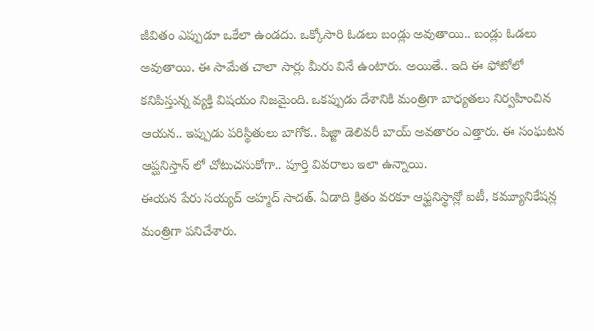జీవితం ఎప్పుడూ ఒకేలా ఉండదు. ఒక్కోసారి ఓడలు బండ్లు అవుతాయి.. బండ్లు ఓడలు అవుతాయి. ఈ సామేత చాలా సార్లు మీరు వినే ఉంటారు. అయితే.. ఇది ఈ ఫోటోలో కనిపిస్తున్న వ్యక్తి విషయం నిజమైంది. ఒకప్పుడు దేశానికి మంత్రిగా బాధ్యతలు నిర్వహించిన ఆయన.. ఇప్పుడు పరిస్థితులు బాగోక.. పిజ్జా డెలివరీ బాయ్ అవతారం ఎత్తారు. ఈ సంఘటన ఆప్ఘనిస్తాన్ లో చోటుచసుకోగా.. పూర్తి వివరాలు ఇలా ఉన్నాయి.
ఈయన పేరు సయ్యద్ అహ్మద్ సాదత్. ఏడాది క్రితం వరకూ ఆఫ్ఘనిస్థాన్లో ఐటీ, కమ్యూనికేషన్ల మంత్రిగా పనిచేశారు.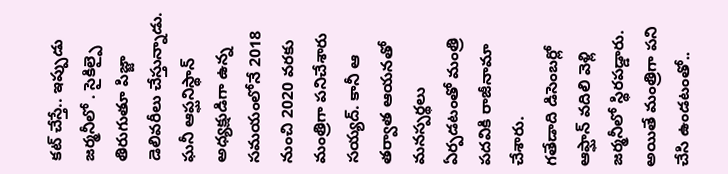కట్ చేస్తే.. ఇప్పుడు జర్మనీలో . సైకిల్పై తిరుగుతూ పిజ్జా డెలివరీలు చేస్తున్నాడు. ఘనీ ఆప్ఘనిస్థాన్ అధ్యక్షుడిగా ఉన్న సమయంలోనే 2018 నుంచి 2020 వరకు మంత్రిగా పనిచేశారు సయ్యద్. కానీ ఆ తర్వాత ఆయనతో మనస్పర్థలు ఏర్పడటంతో మంత్రి పదవికి రాజీనామా చేశారు.
గతేడాది డిసెంబర్లో ఆఫ్ఘాన్ వదిలి వెళ్లి జర్మనీలో స్థిరపడ్డారు. అయితే మంత్రిగా పని చేసి ఉండటంతో..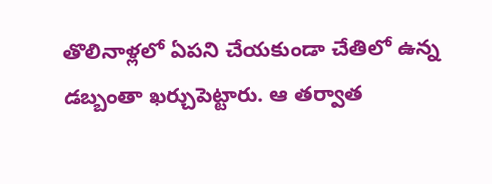తొలినాళ్లలో ఏపని చేయకుండా చేతిలో ఉన్న డబ్బంతా ఖర్చుపెట్టారు. ఆ తర్వాత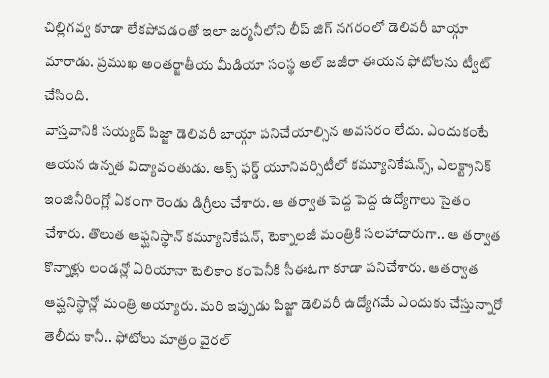చిల్లిగవ్వ కూడా లేకపోవడంతో ఇలా జర్మనీలోని లీప్ జిగ్ నగరంలో డెలివరీ బాయ్గా మారాడు. ప్రముఖ అంతర్జాతీయ మీడియా సంస్థ అల్ జజీరా ఈయన ఫోటోలను ట్వీట్ చేసింది.
వాస్తవానికి సయ్యద్ పిజ్జా డెలివరీ బాయ్గా పనిచేయాల్సిన అవసరం లేదు. ఎందుకంటే ఆయన ఉన్నత విద్యావంతుడు. ఆక్స్ ఫర్డ్ యూనివర్సిటీలో కమ్యూనికేషన్స్, ఎలక్ట్రానిక్ ఇంజినీరింగ్లో ఏకంగా రెండు డిగ్రీలు చేశారు. ఆ తర్వాత పెద్ద పెద్ద ఉద్యోగాలు సైతం చేశారు. తొలుత ఆఫ్ఘనిస్థాన్ కమ్యూనికేషన్, టెక్నాలజీ మంత్రికి సలహాదారుగా.. ఆ తర్వాత కొన్నాళ్లు లండన్లో ఏరియానా టెలికాం కంపెనీకి సీఈఓగా కూడా పనిచేశారు. ఆతర్వాత ఆప్ఘనిస్థాన్లో మంత్రి అయ్యారు. మరి ఇప్పుడు పిజ్జా డెలివరీ ఉద్యోగమే ఎందుకు చేస్తున్నారో తెలీదు కానీ.. ఫోటోలు మాత్రం వైరల్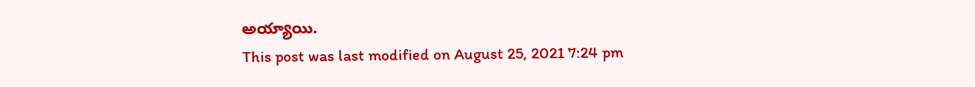అయ్యాయి.
This post was last modified on August 25, 2021 7:24 pm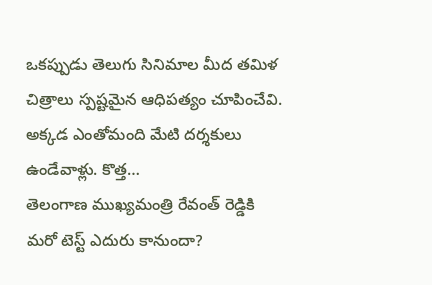ఒకప్పుడు తెలుగు సినిమాల మీద తమిళ చిత్రాలు స్పష్టమైన ఆధిపత్యం చూపించేవి. అక్కడ ఎంతోమంది మేటి దర్శకులు ఉండేవాళ్లు. కొత్త…
తెలంగాణ ముఖ్యమంత్రి రేవంత్ రెడ్డికి మరో టెస్ట్ ఎదురు కానుందా?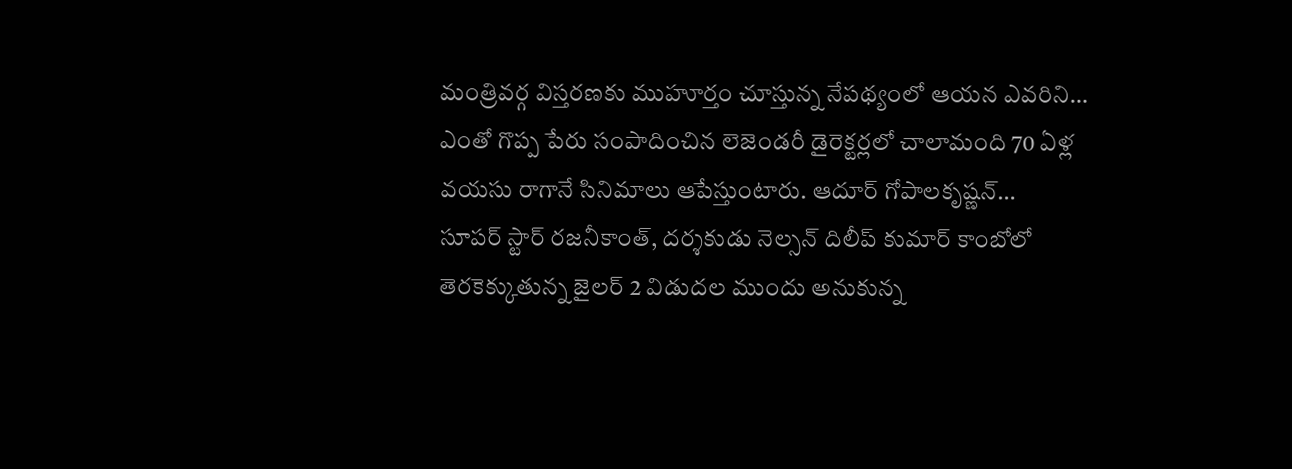మంత్రివర్గ విస్తరణకు ముహూర్తం చూస్తున్న నేపథ్యంలో ఆయన ఎవరిని…
ఎంతో గొప్ప పేరు సంపాదించిన లెజెండరీ డైరెక్టర్లలో చాలామంది 70 ఏళ్ల వయసు రాగానే సినిమాలు ఆపేస్తుంటారు. ఆదూర్ గోపాలకృష్ణన్…
సూపర్ స్టార్ రజనీకాంత్, దర్శకుడు నెల్సన్ దిలీప్ కుమార్ కాంబోలో తెరకెక్కుతున్న జైలర్ 2 విడుదల ముందు అనుకున్న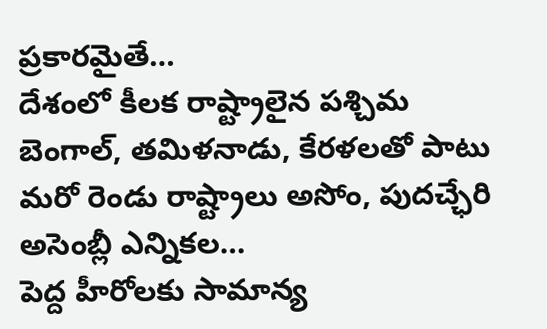ప్రకారమైతే…
దేశంలో కీలక రాష్ట్రాలైన పశ్చిమ బెంగాల్, తమిళనాడు, కేరళలతో పాటు మరో రెండు రాష్ట్రాలు అసోం, పుదచ్ఛేరి అసెంబ్లీ ఎన్నికల…
పెద్ద హీరోలకు సామాన్య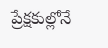ప్రేక్షకుల్లోనే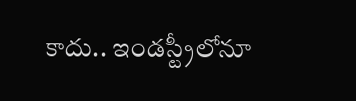కాదు.. ఇండస్ట్రీలోనూ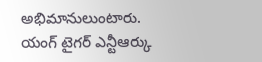అభిమానులుంటారు. యంగ్ టైగర్ ఎన్టీఆర్కు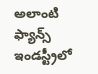అలాంటి ఫ్యాన్స్ ఇండస్ట్రీలో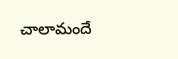చాలామందే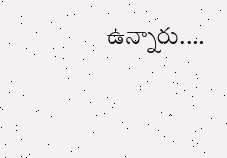ఉన్నారు.…